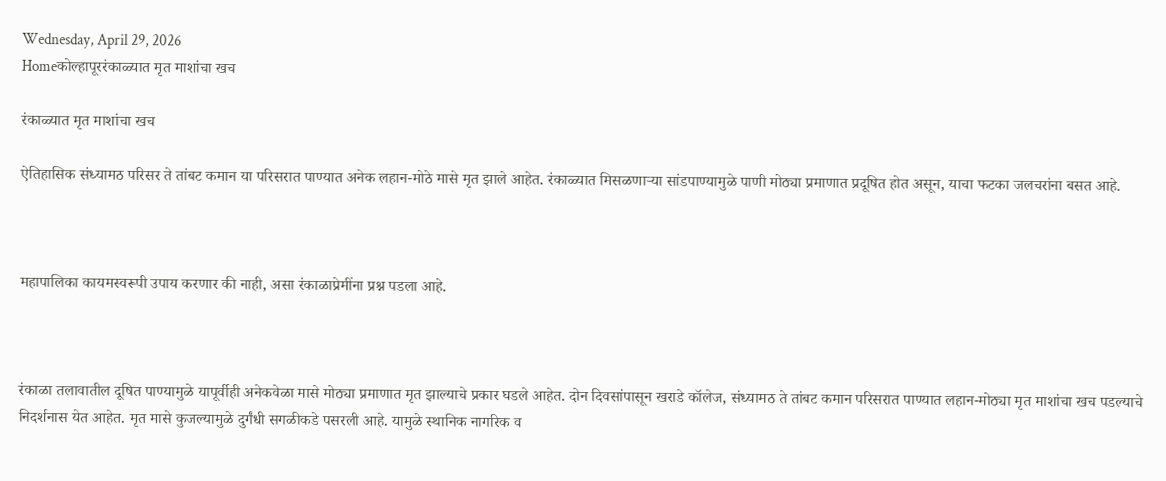Wednesday, April 29, 2026
Homeकोल्हापूररंकाळ्यात मृत माशांचा खच

रंकाळ्यात मृत माशांचा खच

ऐतिहासिक संध्यामठ परिसर ते तांबट कमान या परिसरात पाण्यात अनेक लहान-मोठे मासे मृत झाले आहेत. रंकाळ्यात मिसळणाऱ्या सांडपाण्यामुळे पाणी मोठ्या प्रमाणात प्रदूषित होत असून, याचा फटका जलचरांना बसत आहे.



महापालिका कायमस्वरूपी उपाय करणार की नाही, असा रंकाळाप्रेमींना प्रश्न पडला आहे.



रंकाळा तलावातील दूषित पाण्यामुळे यापूर्वीही अनेकवेळा मासे मोठ्या प्रमाणात मृत झाल्याचे प्रकार घडले आहेत. दोन दिवसांपासून खराडे कॉलेज, संध्यामठ ते तांबट कमान परिसरात पाण्यात लहान-मोठ्या मृत माशांचा खच पडल्याचे निदर्शनास येत आहेत. मृत मासे कुजल्यामुळे दुर्गंधी सगळीकडे पसरली आहे. यामुळे स्थानिक नागरिक व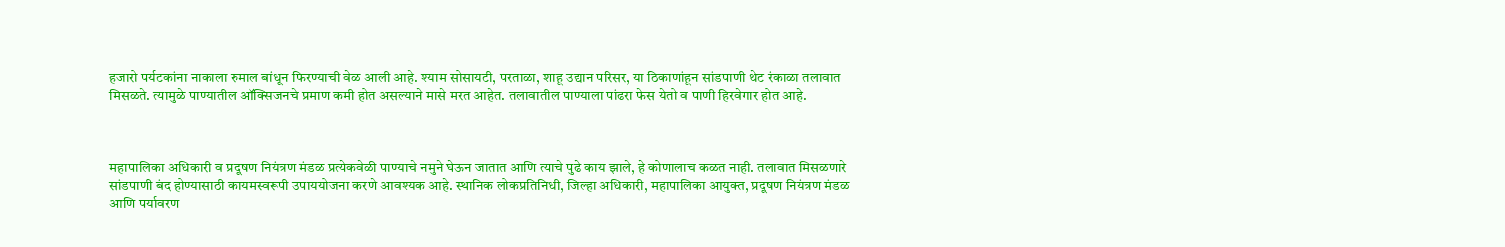हजारो पर्यटकांना नाकाला रुमाल बांधून फिरण्याची वेळ आली आहे. श्याम सोसायटी, परताळा, शाहू उद्यान परिसर, या ठिकाणांहून सांडपाणी थेट रंकाळा तलावात मिसळते. त्यामुळे पाण्यातील ऑक्सिजनचे प्रमाण कमी होत असल्याने मासे मरत आहेत. तलावातील पाण्याला पांढरा फेस येतो व पाणी हिरवेगार होत आहे.



महापालिका अधिकारी व प्रदूषण नियंत्रण मंडळ प्रत्येकवेळी पाण्याचे नमुने घेऊन जातात आणि त्याचे पुढे काय झाले, हे कोणालाच कळत नाही. तलावात मिसळणारे सांडपाणी बंद होण्यासाठी कायमस्वरूपी उपाययोजना करणे आवश्यक आहे. स्थानिक लोकप्रतिनिधी, जिल्हा अधिकारी, महापालिका आयुक्त, प्रदूषण नियंत्रण मंडळ आणि पर्यावरण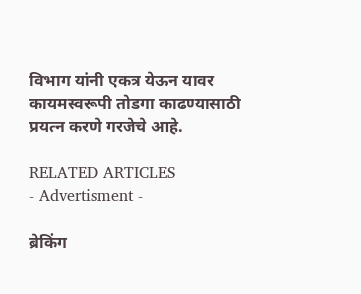विभाग यांनी एकत्र येऊन यावर कायमस्वरूपी तोडगा काढण्यासाठी प्रयत्न करणे गरजेचे आहे.

RELATED ARTICLES
- Advertisment -

ब्रेकिंग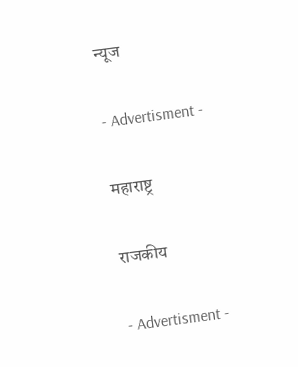न्यूज

- Advertisment -

महाराष्ट्र

राजकीय

- Advertisment -